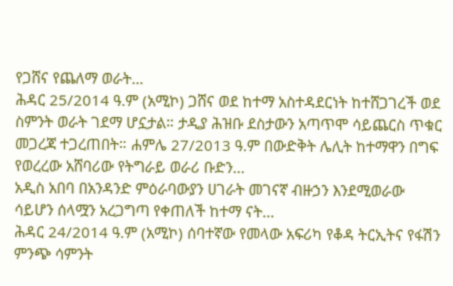የጋሸና የጨለማ ወራት…
ሕዳር 25/2014 ዓ.ም (አሚኮ) ጋሸና ወደ ከተማ አስተዳደርነት ከተሸጋገረች ወደ ስምንት ወራት ገደማ ሆኗታል። ታዲያ ሕዝቡ ደስታውን አጣጥሞ ሳይጨርስ ጥቁር መጋረጃ ተጋረጠበት። ሐምሌ 27/2013 ዓ.ም በውድቅት ሌሊት ከተማዋን በግፍ የወረረው አሸባሪው የትግራይ ወራሪ ቡድን...
አዲስ አበባ በአንዳንድ ምዕራባውያን ሀገራት መገናኛ ብዙኃን እንደሚወራው ሳይሆን ሰላሟን አረጋግጣ የቀጠለች ከተማ ናት...
ሕዳር 24/2014 ዓ.ም (አሚኮ) ሰባተኛው የመላው አፍሪካ የቆዳ ትርኢትና የፋሽን ምንጭ ሳምንት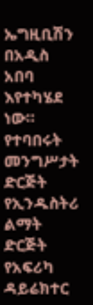ኤግዚቢሽን በአዲስ አበባ እየተካሄደ ነው።
የተባበሩት መንግሥታት ድርጅት የኢንዱስትሪ ልማት ድርጅት የአፍሪካ ዳይሬክተር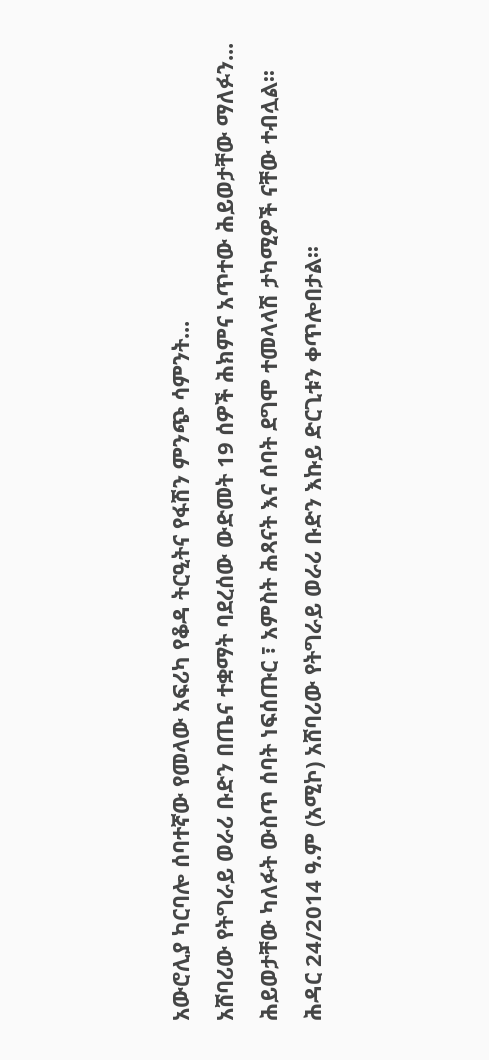አውሮሊያ ካርባሎ ሰባተኛው የመላው አፍሪካ የቆዳ ትርዒትና የፋሽን ምንጭ ሳምንት...
አሸባሪው የትግራይ ወራሪ ቡድን በጤና ተቋማት ባደረሰው ውድመት 19 ሰዎች ሕክምና አጥተው ሕይወታቸው ማለፉን...
ሕይወታቸው ካለፉት ውስጥ ሰባት ነፍሰጡር ፣ አምስት ሕጻናት እና ሰባት ደግሞ ተመላላሽ ታካሚዎች ናቸው ተብሏል፡፡
ሕዳር 24/2014 ዓ.ም (አሚኮ) አሸባሪው የትግራይ ወራሪ ቡድን እኩይ ድርጊቱን ቀጥሎበታል፡፡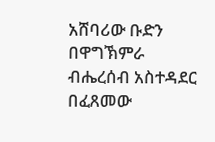አሸባሪው ቡድን በዋግኽምራ ብሔረሰብ አስተዳደር በፈጸመው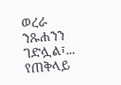ወረራ ንጹሐንን ገድሏል፣...
የጠቅላይ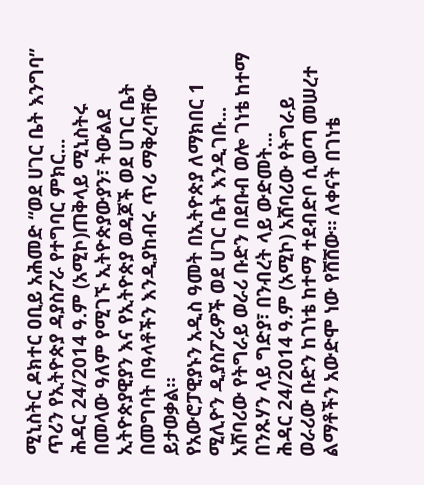ሚኒስትር ዶክተር ዐቢይ አሕመድ “ወደ ሀገር ቤት እንግባ” ጥሪን የኢትዮጵያ ዳያስፖራ የተግባር ምክር...
ሕዳር 24/2014 ዓ.ም (አሚኮ)ጠቅላይ ሚኒስትሩ በመላው ዓለም የሚገኙ ኢትዮጵያውያን፣ ትውልደ ኢትዮጵያዊያን እና የኢትዮጵያ ወዳጆች ወደ ሀገር ቤት በመግባት በዓላቶችን እንዲያከብሩ ጥሪ ማቅረባቸው ይታወቃል።
የአውሮፓዊያኑን አዲስ ዓመት በኢትዮጵያ ለማክበር 1 ሚሊዮን ዲያስፖራዎች ወደ ሀገር ቤት እንዲገቡ...
አሸባሪው የትግራይ ወራሪ ቡድን በደቡብ ወሎ ገነቴ ከተማ በንጹሃን ላይ ግድያ፣ በንብረት ላይ ውድመት...
ሕዳር 24/2014 ዓ.ም (አሚኮ) አሸባሪው የትግራይ ወራሪው ቡድን ከገነቴ ከተማ ተደብድቦ ሲወጣ መሠረተ ልማቶችን አውድሞ ነው የሸሸው። ለቀናት በገነቴ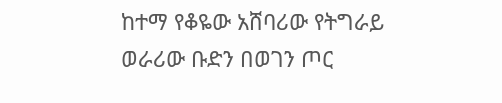ከተማ የቆዬው አሸባሪው የትግራይ ወራሪው ቡድን በወገን ጦር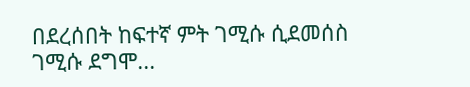በደረሰበት ከፍተኛ ምት ገሚሱ ሲደመሰስ ገሚሱ ደግሞ...